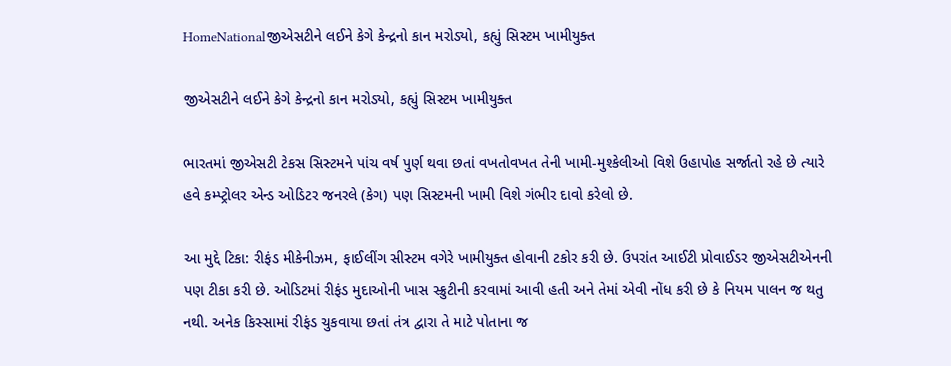HomeNationalજીએસટીને લઈને કેગે કેન્દ્રનો કાન મરોડ્યો, કહ્યું સિસ્ટમ ખામીયુક્ત

જીએસટીને લઈને કેગે કેન્દ્રનો કાન મરોડ્યો, કહ્યું સિસ્ટમ ખામીયુક્ત

ભારતમાં જીએસટી ટેકસ સિસ્ટમને પાંચ વર્ષ પુર્ણ થવા છતાં વખતોવખત તેની ખામી-મુશ્કેલીઓ વિશે ઉહાપોહ સર્જાતો રહે છે ત્યારે હવે કમ્પ્ટ્રોલર એન્ડ ઓડિટર જનરલે (કેગ) પણ સિસ્ટમની ખામી વિશે ગંભીર દાવો કરેલો છે.

આ મુદ્દે ટિકા: રીફંડ મીકેનીઝમ, ફાઈલીંગ સીસ્ટમ વગેરે ખામીયુક્ત હોવાની ટકોર કરી છે. ઉપરાંત આઈટી પ્રોવાઈડર જીએસટીએનની પણ ટીકા કરી છે. ઓડિટમાં રીફંડ મુદાઓની ખાસ સ્ક્રુટીની કરવામાં આવી હતી અને તેમાં એવી નોંધ કરી છે કે નિયમ પાલન જ થતુ નથી. અનેક કિસ્સામાં રીફંડ ચુકવાયા છતાં તંત્ર દ્વારા તે માટે પોતાના જ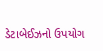ડેટાબેઈઝનો ઉપયોગ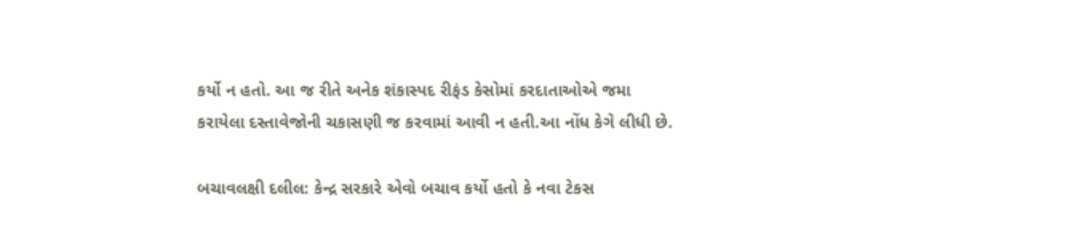કર્યો ન હતો. આ જ રીતે અનેક શંકાસ્પદ રીફંડ કેસોમાં કરદાતાઓએ જમા કરાયેલા દસ્તાવેજોની ચકાસણી જ કરવામાં આવી ન હતી.આ નોંધ કેગે લીધી છે.

બચાવલક્ષી દલીલ: કેન્દ્ર સરકારે એવો બચાવ કર્યો હતો કે નવા ટેકસ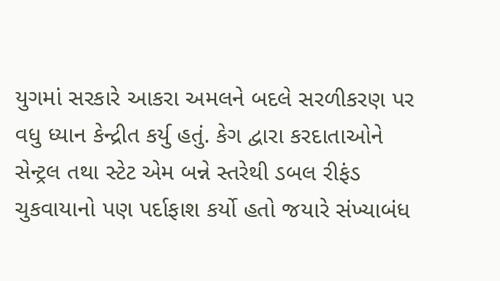યુગમાં સરકારે આકરા અમલને બદલે સરળીકરણ પર વધુ ધ્યાન કેન્દ્રીત કર્યુ હતું. કેગ દ્વારા કરદાતાઓને સેન્ટ્રલ તથા સ્ટેટ એમ બન્ને સ્તરેથી ડબલ રીફંડ ચુકવાયાનો પણ પર્દાફાશ કર્યો હતો જયારે સંખ્યાબંધ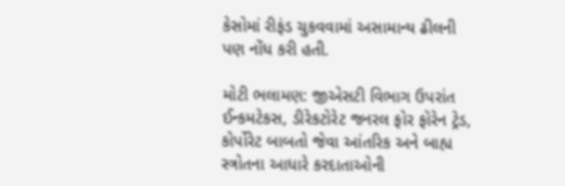કેસોમાં રીફંડ ચુકવવામાં અસામાન્ય ઢીલની પણ નોંધ કરી હતી.

મોટી ભલામણ: જીએસટી વિભાગ ઉપરાંત ઈન્કમટેકસ, ડીરેકટોરેટ જનરલ ફોર ફોરેન ટ્રેડ, કોર્પોરેટ બાબતો જેવા આંતરિક અને બાહ્ય સ્ત્રોતના આધારે કરદાતાઓની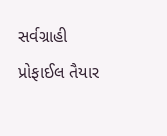સર્વગ્રાહી પ્રોફાઈલ તૈયાર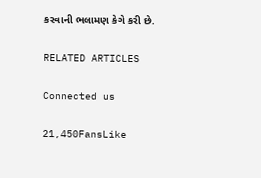કરવાની ભલામણ કેગે કરી છે.

RELATED ARTICLES

Connected us

21,450FansLike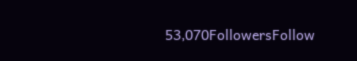53,070FollowersFollow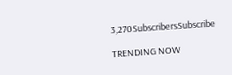3,270SubscribersSubscribe

TRENDING NOW